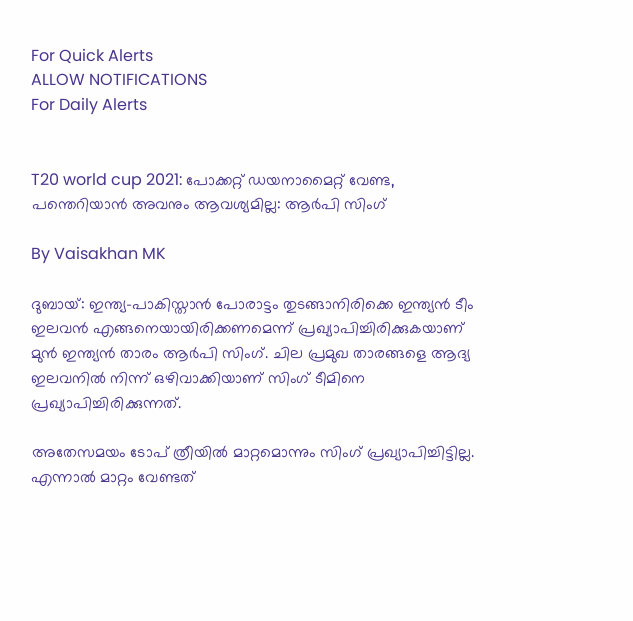For Quick Alerts
ALLOW NOTIFICATIONS
For Daily Alerts


T20 world cup 2021: പോക്കറ്റ് ഡയനാമൈറ്റ് വേണ്ട, പന്തെറിയാന്‍ അവനും ആവശ്യമില്ല: ആര്‍പി സിംഗ്

By Vaisakhan MK

ദുബായ്: ഇന്ത്യ-പാകിസ്താന്‍ പോരാട്ടം തുടങ്ങാനിരിക്കെ ഇന്ത്യന്‍ ടീം ഇലവന്‍ എങ്ങനെയായിരിക്കണമെന്ന് പ്രഖ്യാപിച്ചിരിക്കുകയാണ് മുന്‍ ഇന്ത്യന്‍ താരം ആര്‍പി സിംഗ്. ചില പ്രമുഖ താരങ്ങളെ ആദ്യ ഇലവനില്‍ നിന്ന് ഒഴിവാക്കിയാണ് സിംഗ് ടീമിനെ പ്രഖ്യാപിച്ചിരിക്കുന്നത്.

അതേസമയം ടോപ് ത്രീയില്‍ മാറ്റമൊന്നും സിംഗ് പ്രഖ്യാപിച്ചിട്ടില്ല. എന്നാല്‍ മാറ്റം വേണ്ടത്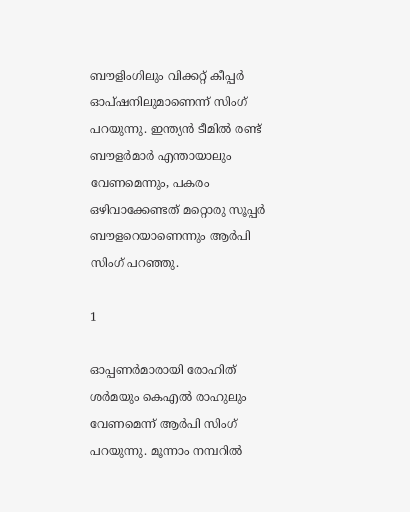ബൗളിംഗിലും വിക്കറ്റ് കീപ്പര്‍ ഓപ്ഷനിലുമാണെന്ന് സിംഗ് പറയുന്നു. ഇന്ത്യന്‍ ടീമില്‍ രണ്ട് ബൗളര്‍മാര്‍ എന്തായാലും വേണമെന്നും, പകരം ഒഴിവാക്കേണ്ടത് മറ്റൊരു സൂപ്പര്‍ ബൗളറെയാണെന്നും ആര്‍പി സിംഗ് പറഞ്ഞു.

1

ഓപ്പണര്‍മാരായി രോഹിത് ശര്‍മയും കെഎല്‍ രാഹുലും വേണമെന്ന് ആര്‍പി സിംഗ് പറയുന്നു. മൂന്നാം നമ്പറില്‍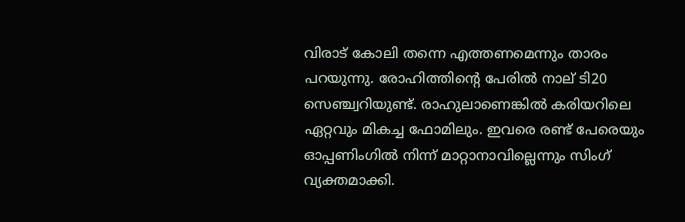വിരാട് കോലി തന്നെ എത്തണമെന്നും താരം പറയുന്നു. രോഹിത്തിന്റെ പേരില്‍ നാല് ടി20 സെഞ്ച്വറിയുണ്ട്. രാഹുലാണെങ്കില്‍ കരിയറിലെ ഏറ്റവും മികച്ച ഫോമിലും. ഇവരെ രണ്ട് പേരെയും ഓപ്പണിംഗില്‍ നിന്ന് മാറ്റാനാവില്ലെന്നും സിംഗ് വ്യക്തമാക്കി.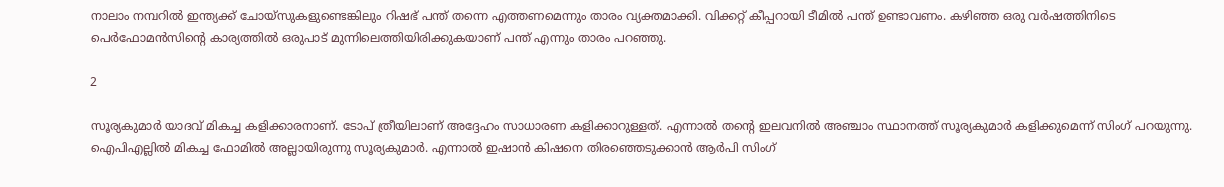നാലാം നമ്പറില്‍ ഇന്ത്യക്ക് ചോയ്‌സുകളുണ്ടെങ്കിലും റിഷഭ് പന്ത് തന്നെ എത്തണമെന്നും താരം വ്യക്തമാക്കി. വിക്കറ്റ് കീപ്പറായി ടീമില്‍ പന്ത് ഉണ്ടാവണം. കഴിഞ്ഞ ഒരു വര്‍ഷത്തിനിടെ പെര്‍ഫോമന്‍സിന്റെ കാര്യത്തില്‍ ഒരുപാട് മുന്നിലെത്തിയിരിക്കുകയാണ് പന്ത് എന്നും താരം പറഞ്ഞു.

2

സൂര്യകുമാര്‍ യാദവ് മികച്ച കളിക്കാരനാണ്. ടോപ് ത്രീയിലാണ് അദ്ദേഹം സാധാരണ കളിക്കാറുള്ളത്. എന്നാല്‍ തന്റെ ഇലവനില്‍ അഞ്ചാം സ്ഥാനത്ത് സൂര്യകുമാര്‍ കളിക്കുമെന്ന് സിംഗ് പറയുന്നു. ഐപിഎല്ലില്‍ മികച്ച ഫോമില്‍ അല്ലായിരുന്നു സൂര്യകുമാര്‍. എന്നാല്‍ ഇഷാന്‍ കിഷനെ തിരഞ്ഞെടുക്കാന്‍ ആര്‍പി സിംഗ്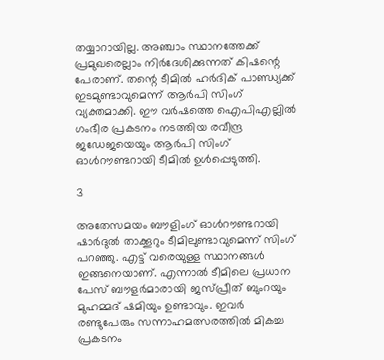തയ്യാറായില്ല. അഞ്ചാം സ്ഥാനത്തേക്ക് പ്രമുഖരെല്ലാം നിര്‍ദേശിക്കുന്നത് കിഷന്റെ പേരാണ്. തന്റെ ടീമില്‍ ഹര്‍ദിക് പാണ്ഡ്യക്ക് ഇടമുണ്ടാവുമെന്ന് ആര്‍പി സിംഗ് വ്യക്തമാക്കി. ഈ വര്‍ഷത്തെ ഐപിഎല്ലില്‍ ഗംഭീര പ്രകടനം നടത്തിയ രവീന്ദ്ര ജഡേജയെയും ആര്‍പി സിംഗ് ഓള്‍റൗണ്ടറായി ടീമില്‍ ഉള്‍പ്പെടുത്തി.

3

അതേസമയം ബൗളിംഗ് ഓള്‍റൗണ്ടറായി ഷാര്‍ദുല്‍ താക്കൂറും ടീമിലുണ്ടാവുമെന്ന് സിംഗ് പറഞ്ഞു. എട്ട് വരെയുള്ള സ്ഥാനങ്ങള്‍ ഇങ്ങനെയാണ്. എന്നാല്‍ ടീമിലെ പ്രധാന പേസ് ബൗളര്‍മാരായി ജസ്പ്രീത് ബുംറയും മുഹമ്മദ് ഷമിയും ഉണ്ടാവും. ഇവര്‍ രണ്ടുപേരും സന്നാഹമത്സരത്തില്‍ മികച്ച പ്രകടനം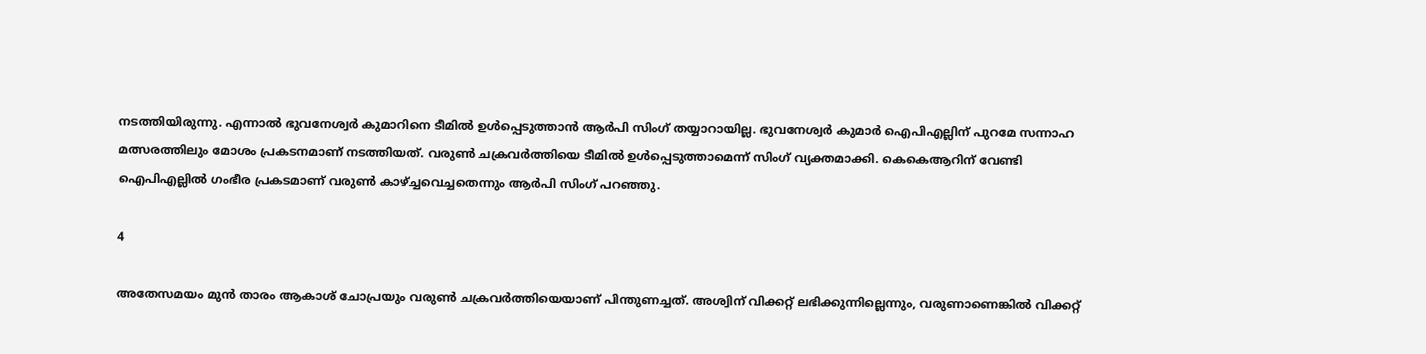നടത്തിയിരുന്നു. എന്നാല്‍ ഭുവനേശ്വര്‍ കുമാറിനെ ടീമില്‍ ഉള്‍പ്പെടുത്താന്‍ ആര്‍പി സിംഗ് തയ്യാറായില്ല. ഭുവനേശ്വര്‍ കുമാര്‍ ഐപിഎല്ലിന് പുറമേ സന്നാഹ മത്സരത്തിലും മോശം പ്രകടനമാണ് നടത്തിയത്. വരുണ്‍ ചക്രവര്‍ത്തിയെ ടീമില്‍ ഉള്‍പ്പെടുത്താമെന്ന് സിംഗ് വ്യക്തമാക്കി. കെകെആറിന് വേണ്ടി ഐപിഎല്ലില്‍ ഗംഭീര പ്രകടമാണ് വരുണ്‍ കാഴ്ച്ചവെച്ചതെന്നും ആര്‍പി സിംഗ് പറഞ്ഞു.

4

അതേസമയം മുന്‍ താരം ആകാശ് ചോപ്രയും വരുണ്‍ ചക്രവര്‍ത്തിയെയാണ് പിന്തുണച്ചത്. അശ്വിന് വിക്കറ്റ് ലഭിക്കുന്നില്ലെന്നും, വരുണാണെങ്കില്‍ വിക്കറ്റ്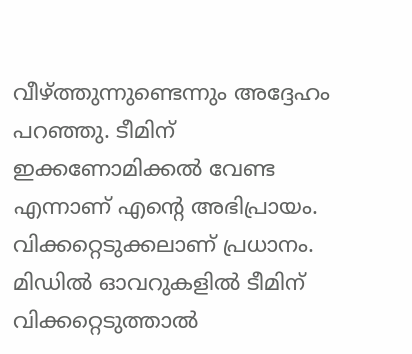വീഴ്ത്തുന്നുണ്ടെന്നും അദ്ദേഹം പറഞ്ഞു. ടീമിന് ഇക്കണോമിക്കല്‍ വേണ്ട എന്നാണ് എന്റെ അഭിപ്രായം. വിക്കറ്റെടുക്കലാണ് പ്രധാനം. മിഡില്‍ ഓവറുകളില്‍ ടീമിന് വിക്കറ്റെടുത്താല്‍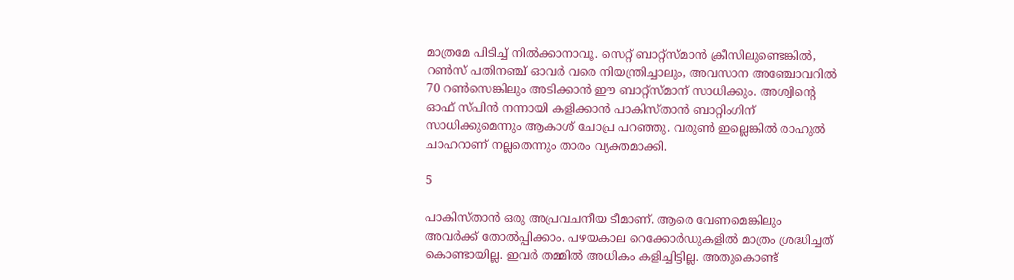മാത്രമേ പിടിച്ച് നില്‍ക്കാനാവൂ. സെറ്റ് ബാറ്റ്‌സ്മാന്‍ ക്രീസിലുണ്ടെങ്കില്‍, റണ്‍സ് പതിനഞ്ച് ഓവര്‍ വരെ നിയന്ത്രിച്ചാലും, അവസാന അഞ്ചോവറില്‍ 70 റണ്‍സെങ്കിലും അടിക്കാന്‍ ഈ ബാറ്റ്‌സ്മാന് സാധിക്കും. അശ്വിന്റെ ഓഫ് സ്പിന്‍ നന്നായി കളിക്കാന്‍ പാകിസ്താന്‍ ബാറ്റിംഗിന് സാധിക്കുമെന്നും ആകാശ് ചോപ്ര പറഞ്ഞു. വരുണ്‍ ഇല്ലെങ്കില്‍ രാഹുല്‍ ചാഹറാണ് നല്ലതെന്നും താരം വ്യക്തമാക്കി.

5

പാകിസ്താന്‍ ഒരു അപ്രവചനീയ ടീമാണ്. ആരെ വേണമെങ്കിലും അവര്‍ക്ക് തോല്‍പ്പിക്കാം. പഴയകാല റെക്കോര്‍ഡുകളില്‍ മാത്രം ശ്രദ്ധിച്ചത് കൊണ്ടായില്ല. ഇവര്‍ തമ്മില്‍ അധികം കളിച്ചിട്ടില്ല. അതുകൊണ്ട്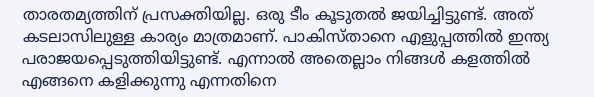താരതമ്യത്തിന് പ്രസക്തിയില്ല. ഒരു ടീം കൂടുതല്‍ ജയിച്ചിട്ടുണ്ട്. അത് കടലാസിലുള്ള കാര്യം മാത്രമാണ്. പാകിസ്താനെ എളുപ്പത്തില്‍ ഇന്ത്യ പരാജയപ്പെടുത്തിയിട്ടുണ്ട്. എന്നാല്‍ അതെല്ലാം നിങ്ങള്‍ കളത്തില്‍ എങ്ങനെ കളിക്കുന്നു എന്നതിനെ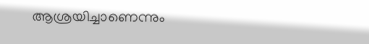ആശ്രയിച്ചാണെന്നും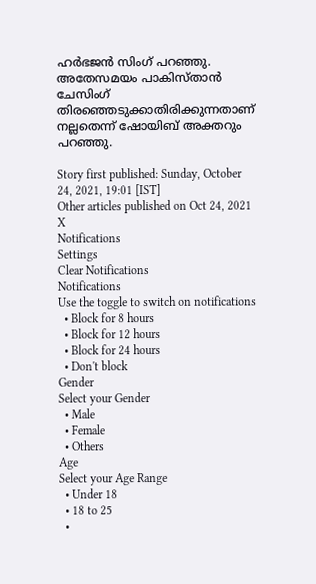ഹര്‍ഭജന്‍ സിംഗ് പറഞ്ഞു. അതേസമയം പാകിസ്താന്‍ ചേസിംഗ് തിരഞ്ഞെടുക്കാതിരിക്കുന്നതാണ് നല്ലതെന്ന് ഷോയിബ് അക്തറും പറഞ്ഞു.

Story first published: Sunday, October 24, 2021, 19:01 [IST]
Other articles published on Oct 24, 2021
X
Notifications
Settings
Clear Notifications
Notifications
Use the toggle to switch on notifications
  • Block for 8 hours
  • Block for 12 hours
  • Block for 24 hours
  • Don't block
Gender
Select your Gender
  • Male
  • Female
  • Others
Age
Select your Age Range
  • Under 18
  • 18 to 25
  •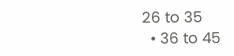26 to 35
  • 36 to 45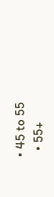• 45 to 55
  • 55+